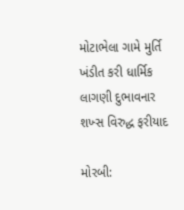મોટાભેલા ગામે મુર્તિ ખંડીત કરી ધાર્મિક લાગણી દુભાવનાર શખ્સ વિરુદ્ધ ફરીયાદ

મોરબી: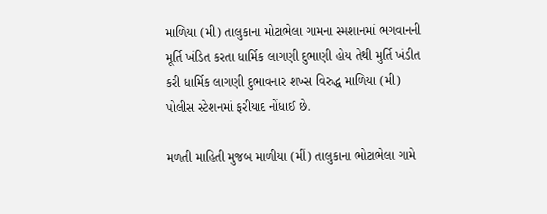માળિયા (મી) તાલુકાના મોટાભેલા ગામના સ્મશાનમાં ભગવાનની મૂર્તિ ખંડિત કરતા ધાર્મિક લાગણી દુભાણી હોય તેથી મુર્તિ ખંડીત કરી ધાર્મિક લાગણી દુભાવનાર શખ્સ વિરુદ્ધ માળિયા (મી) પોલીસ સ્ટેશનમાં ફરીયાદ નોંધાઈ છે.

મળતી માહિતી મુજબ માળીયા (મીં) તાલુકાના ભોટાભેલા ગામે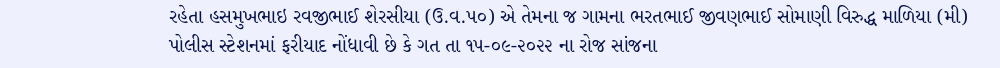રહેતા હસમુખભાઇ રવજીભાઈ શેરસીયા (ઉ.વ.૫૦) એ તેમના જ ગામના ભરતભાઈ જીવણભાઈ સોમાણી વિરુદ્ધ માળિયા (મી) પોલીસ સ્ટેશનમાં ફરીયાદ નોંધાવી છે કે ગત તા ૧૫-૦૯-૨૦૨૨ ના રોજ સાંજના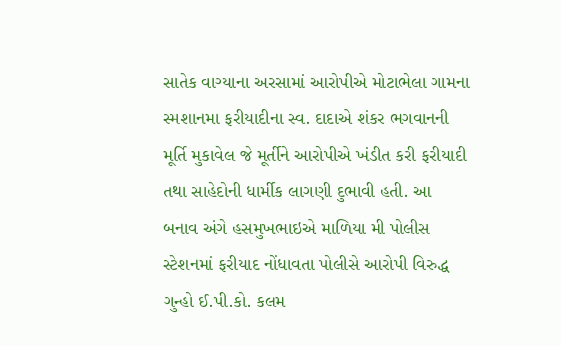સાતેક વાગ્યાના અરસામાં આરોપીએ મોટાભેલા ગામના સ્મશાનમા ફરીયાદીના સ્વ. દાદાએ શંકર ભગવાનની મૂર્તિ મુકાવેલ જે મૂર્તીને આરોપીએ ખંડીત કરી ફરીયાદી તથા સાહેદોની ધાર્મીક લાગણી દુભાવી હતી. આ બનાવ અંગે હસમુખભાઇએ માળિયા મી પોલીસ સ્ટેશનમાં ફરીયાદ નોંધાવતા પોલીસે આરોપી વિરુદ્ધ ગુન્હો ઈ.પી.કો. કલમ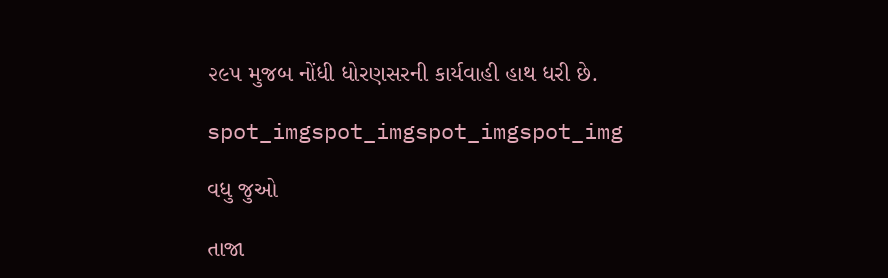૨૯૫ મુજબ નોંધી ધોરણસરની કાર્યવાહી હાથ ધરી છે.

spot_imgspot_imgspot_imgspot_img

વધુ જુઓ

તાજા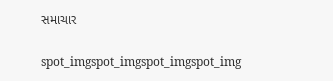સમાચાર

spot_imgspot_imgspot_imgspot_img